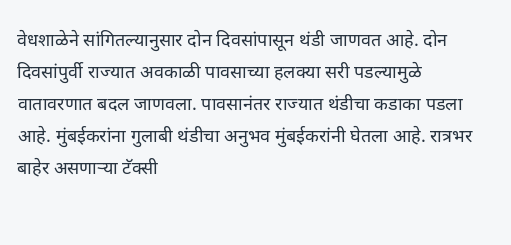वेधशाळेने सांगितल्यानुसार दोन दिवसांपासून थंडी जाणवत आहे. दोन दिवसांपुर्वी राज्यात अवकाळी पावसाच्या हलक्या सरी पडल्यामुळे वातावरणात बदल जाणवला. पावसानंतर राज्यात थंडीचा कडाका पडला आहे. मुंबईकरांना गुलाबी थंडीचा अनुभव मुंबईकरांनी घेतला आहे. रात्रभर बाहेर असणाऱ्या टॅक्सी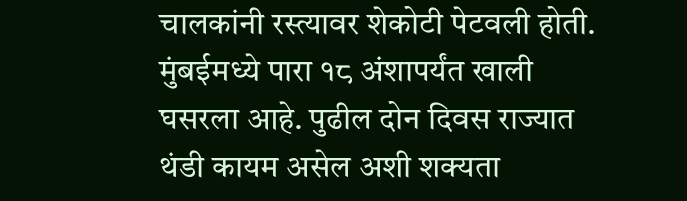चालकांनी रस्त्यावर शेकोटी पेटवली होती. मुंबईमध्ये पारा १८ अंशापर्यंत खाली घसरला आहे. पुढील दोन दिवस राज्यात थंडी कायम असेल अशी शक्यता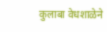कुलाबा वेधशाळेने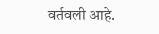वर्तवली आहे.